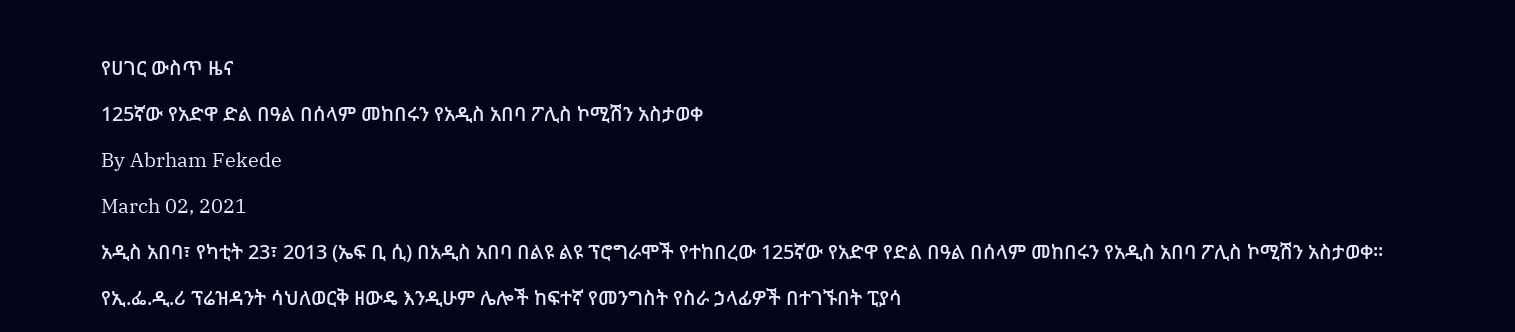የሀገር ውስጥ ዜና

125ኛው የአድዋ ድል በዓል በሰላም መከበሩን የአዲስ አበባ ፖሊስ ኮሚሽን አስታወቀ

By Abrham Fekede

March 02, 2021

አዲስ አበባ፣ የካቲት 23፣ 2013 (ኤፍ ቢ ሲ) በአዲስ አበባ በልዩ ልዩ ፕሮግራሞች የተከበረው 125ኛው የአድዋ የድል በዓል በሰላም መከበሩን የአዲስ አበባ ፖሊስ ኮሚሽን አስታወቀ፡፡

የኢ.ፌ.ዲ.ሪ ፕሬዝዳንት ሳህለወርቅ ዘውዴ እንዲሁም ሌሎች ከፍተኛ የመንግስት የስራ ኃላፊዎች በተገኙበት ፒያሳ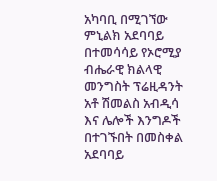አካባቢ በሚገኘው ምኒልክ አደባባይ በተመሳሳይ የኦሮሚያ ብሔራዊ ክልላዊ መንግስት ፕሬዚዳንት አቶ ሽመልስ አብዲሳ እና ሌሎች እንግዶች በተገኙበት በመስቀል አደባባይ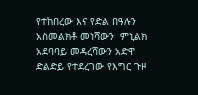የተከበረው እና የድል በዓሉን አስመልክቶ መነሻውን  ምኒልክ  አደባባይ መዳረሻውን አድዋ ድልድይ የተደረገው የእግር ጉዞ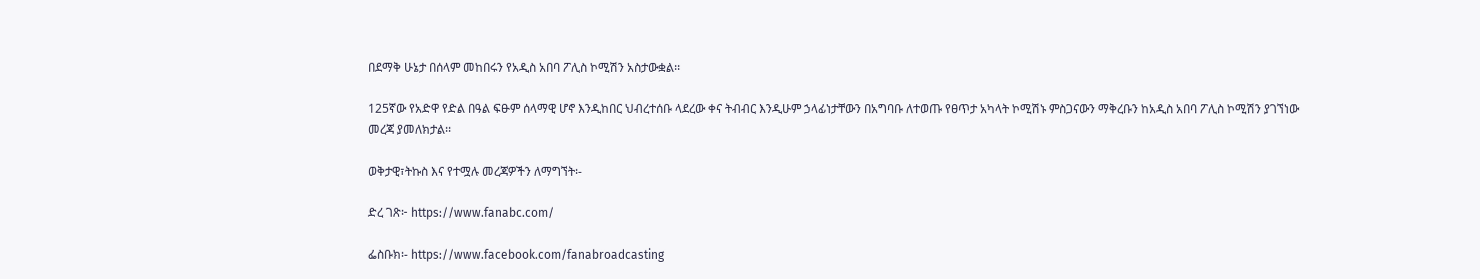በደማቅ ሁኔታ በሰላም መከበሩን የአዲስ አበባ ፖሊስ ኮሚሽን አስታውቋል፡፡

125ኛው የአድዋ የድል በዓል ፍፁም ሰላማዊ ሆኖ እንዲከበር ህብረተሰቡ ላደረው ቀና ትብብር እንዲሁም ኃላፊነታቸውን በአግባቡ ለተወጡ የፀጥታ አካላት ኮሚሽኑ ምስጋናውን ማቅረቡን ከአዲስ አበባ ፖሊስ ኮሚሽን ያገኘነው መረጃ ያመለክታል፡፡

ወቅታዊ፣ትኩስ እና የተሟሉ መረጃዎችን ለማግኘት፡-

ድረ ገጽ፦ https://www.fanabc.com/

ፌስቡክ፡- https://www.facebook.com/fanabroadcasting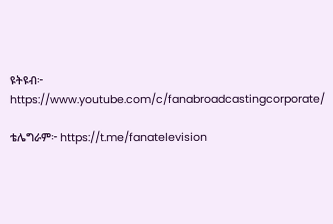ዩትዩብ፦ https://www.youtube.com/c/fanabroadcastingcorporate/

ቴሌግራም፦ https://t.me/fanatelevision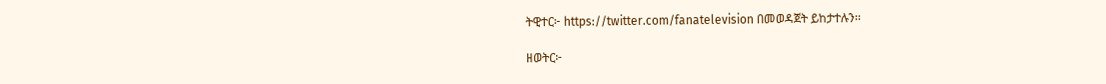ትዊተር፦ https://twitter.com/fanatelevision በመወዳጀት ይከታተሉን፡፡

ዘወትር፦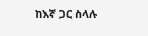ከእኛ ጋር ስላሉ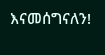እናመሰግናለን!